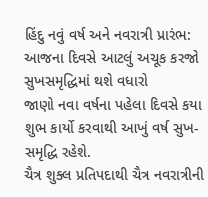હિંદુ નવું વર્ષ અને નવરાત્રી પ્રારંભ: આજના દિવસે આટલું અચૂક કરજો સુખસમૃદ્ધિમાં થશે વધારો
જાણો નવા વર્ષના પહેલા દિવસે કયા શુભ કાર્યો કરવાથી આખું વર્ષ સુખ-સમૃદ્ધિ રહેશે.
ચૈત્ર શુક્લ પ્રતિપદાથી ચૈત્ર નવરાત્રીની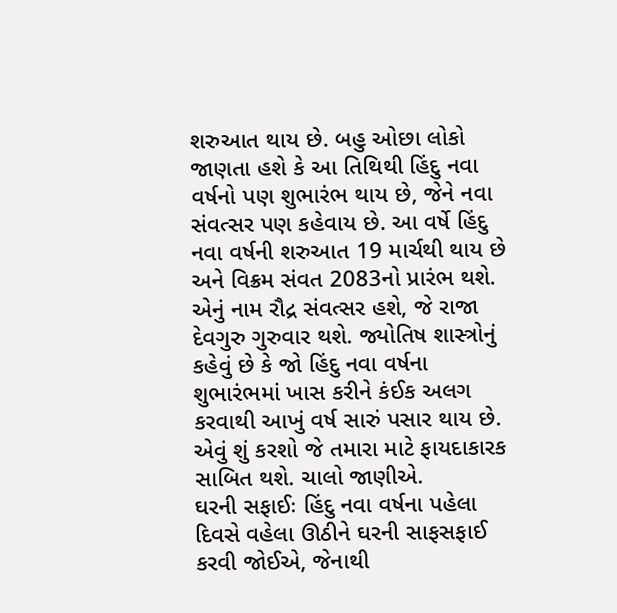શરુઆત થાય છે. બહુ ઓછા લોકો જાણતા હશે કે આ તિથિથી હિંદુ નવા વર્ષનો પણ શુભારંભ થાય છે, જેને નવા સંવત્સર પણ કહેવાય છે. આ વર્ષે હિંદુ નવા વર્ષની શરુઆત 19 માર્ચથી થાય છે અને વિક્રમ સંવત 2083નો પ્રારંભ થશે. એનું નામ રૌદ્ર સંવત્સર હશે, જે રાજા દેવગુરુ ગુરુવાર થશે. જ્યોતિષ શાસ્ત્રોનું કહેવું છે કે જો હિંદુ નવા વર્ષના શુભારંભમાં ખાસ કરીને કંઈક અલગ કરવાથી આખું વર્ષ સારું પસાર થાય છે. એવું શું કરશો જે તમારા માટે ફાયદાકારક સાબિત થશે. ચાલો જાણીએ.
ઘરની સફાઈઃ હિંદુ નવા વર્ષના પહેલા દિવસે વહેલા ઊઠીને ઘરની સાફસફાઈ કરવી જોઈએ, જેનાથી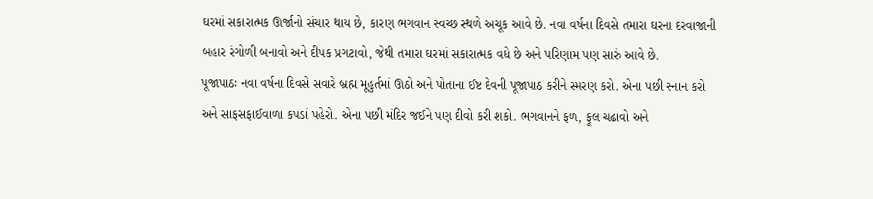ઘરમાં સકારાત્મક ઊર્જાનો સંચાર થાય છે, કારણ ભગવાન સ્વચ્છ સ્થળે અચૂક આવે છે. નવા વર્ષના દિવસે તમારા ઘરના દરવાજાની બહાર રંગોળી બનાવો અને દીપક પ્રગટાવો, જેથી તમારા ઘરમાં સકારાત્મક વધે છે અને પરિણામ પણ સારું આવે છે.
પૂજાપાઠઃ નવા વર્ષના દિવસે સવારે બ્રહ્મ મૂહુર્તમાં ઊઠો અને પોતાના ઈષ્ટ દેવની પૂજાપાઠ કરીને સ્મરણ કરો. એના પછી સ્નાન કરો અને સાફસફાઈવાળા કપડાં પહેરો. એના પછી મંદિર જઈને પણ દીવો કરી શકો. ભગવાનને ફળ, ફૂલ ચઢાવો અને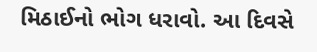મિઠાઈનો ભોગ ધરાવો. આ દિવસે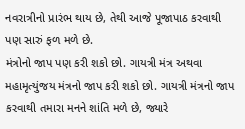નવરાત્રીનો પ્રારંભ થાય છે, તેથી આજે પૂજાપાઠ કરવાથી પણ સારું ફળ મળે છે.
મંત્રોનો જાપ પણ કરી શકો છો. ગાયત્રી મંત્ર અથવા મહામૃત્યુંજય મંત્રનો જાપ કરી શકો છો. ગાયત્રી મંત્રનો જાપ કરવાથી તમારા મનને શાંતિ મળે છે, જ્યારે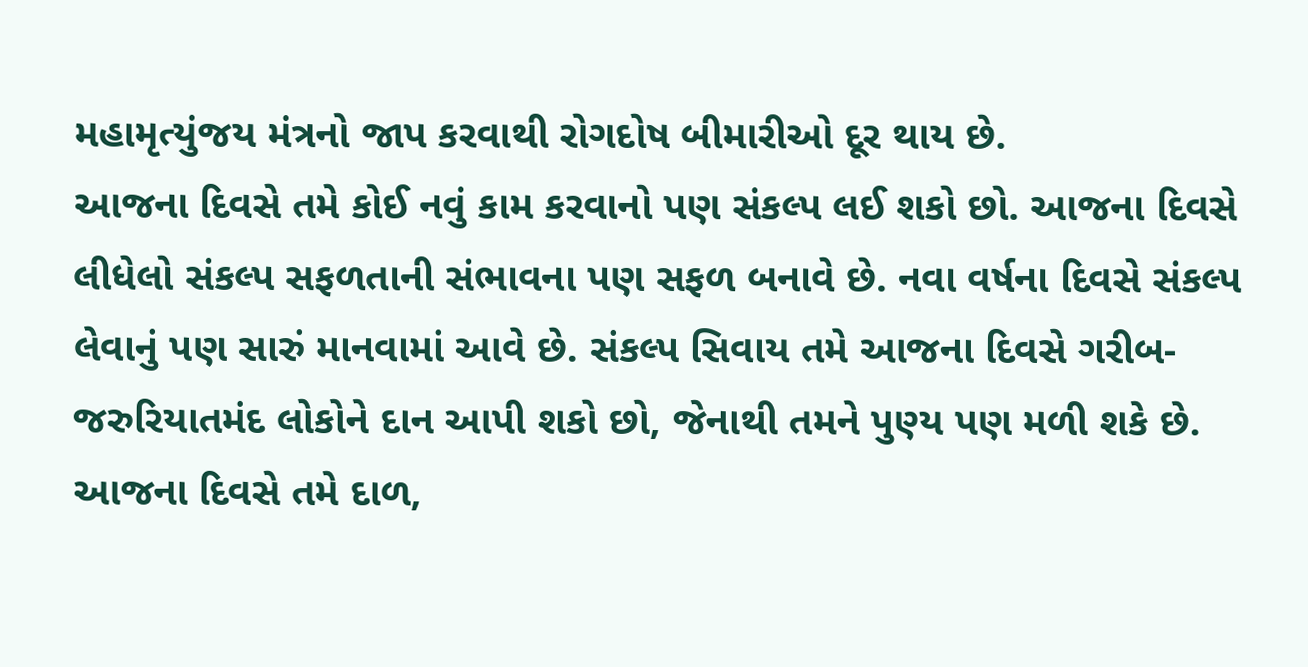મહામૃત્યુંજય મંત્રનો જાપ કરવાથી રોગદોષ બીમારીઓ દૂર થાય છે.
આજના દિવસે તમે કોઈ નવું કામ કરવાનો પણ સંકલ્પ લઈ શકો છો. આજના દિવસે લીધેલો સંકલ્પ સફળતાની સંભાવના પણ સફળ બનાવે છે. નવા વર્ષના દિવસે સંકલ્પ લેવાનું પણ સારું માનવામાં આવે છે. સંકલ્પ સિવાય તમે આજના દિવસે ગરીબ-જરુરિયાતમંદ લોકોને દાન આપી શકો છો, જેનાથી તમને પુણ્ય પણ મળી શકે છે. આજના દિવસે તમે દાળ,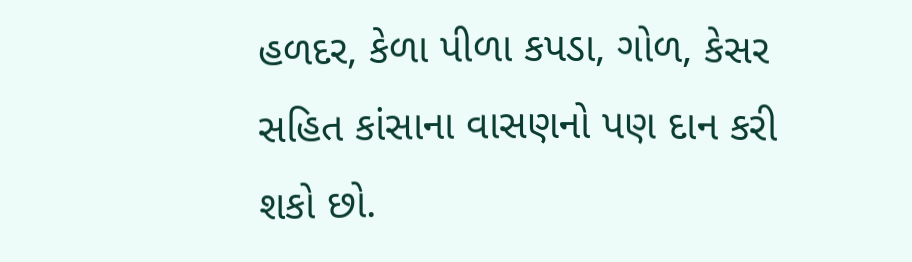હળદર, કેળા પીળા કપડા, ગોળ, કેસર સહિત કાંસાના વાસણનો પણ દાન કરી શકો છો.